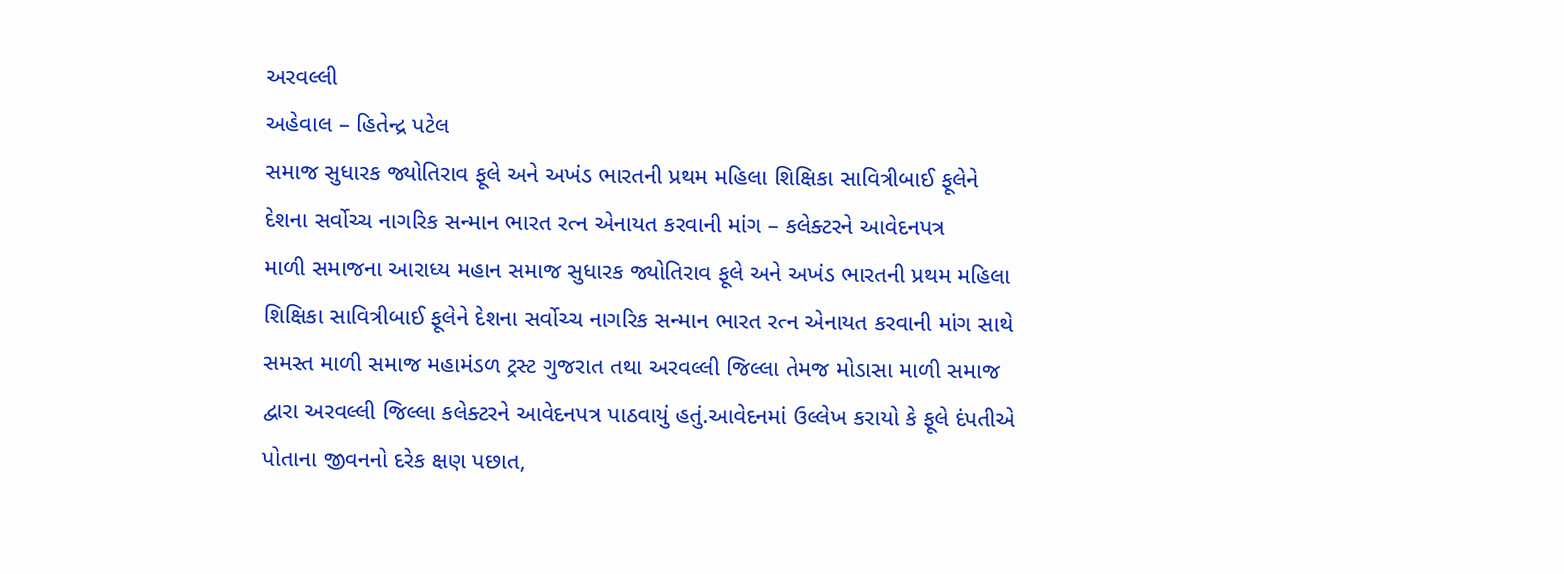અરવલ્લી
અહેવાલ – હિતેન્દ્ર પટેલ
સમાજ સુધારક જ્યોતિરાવ ફૂલે અને અખંડ ભારતની પ્રથમ મહિલા શિક્ષિકા સાવિત્રીબાઈ ફૂલેને દેશના સર્વોચ્ચ નાગરિક સન્માન ભારત રત્ન એનાયત કરવાની માંગ – કલેક્ટરને આવેદનપત્ર
માળી સમાજના આરાધ્ય મહાન સમાજ સુધારક જ્યોતિરાવ ફૂલે અને અખંડ ભારતની પ્રથમ મહિલા શિક્ષિકા સાવિત્રીબાઈ ફૂલેને દેશના સર્વોચ્ચ નાગરિક સન્માન ભારત રત્ન એનાયત કરવાની માંગ સાથે સમસ્ત માળી સમાજ મહામંડળ ટ્રસ્ટ ગુજરાત તથા અરવલ્લી જિલ્લા તેમજ મોડાસા માળી સમાજ દ્વારા અરવલ્લી જિલ્લા કલેક્ટરને આવેદનપત્ર પાઠવાયું હતું.આવેદનમાં ઉલ્લેખ કરાયો કે ફૂલે દંપતીએ પોતાના જીવનનો દરેક ક્ષણ પછાત,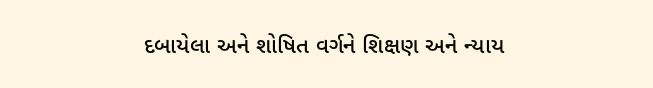દબાયેલા અને શોષિત વર્ગને શિક્ષણ અને ન્યાય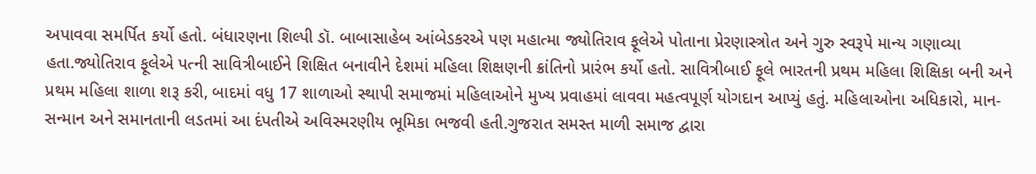અપાવવા સમર્પિત કર્યો હતો. બંધારણના શિલ્પી ડૉ. બાબાસાહેબ આંબેડકરએ પણ મહાત્મા જ્યોતિરાવ ફૂલેએ પોતાના પ્રેરણાસ્ત્રોત અને ગુરુ સ્વરૂપે માન્ય ગણાવ્યા હતા.જ્યોતિરાવ ફૂલેએ પત્ની સાવિત્રીબાઈને શિક્ષિત બનાવીને દેશમાં મહિલા શિક્ષણની ક્રાંતિનો પ્રારંભ કર્યો હતો. સાવિત્રીબાઈ ફૂલે ભારતની પ્રથમ મહિલા શિક્ષિકા બની અને પ્રથમ મહિલા શાળા શરૂ કરી, બાદમાં વધુ 17 શાળાઓ સ્થાપી સમાજમાં મહિલાઓને મુખ્ય પ્રવાહમાં લાવવા મહત્વપૂર્ણ યોગદાન આપ્યું હતું. મહિલાઓના અધિકારો, માન-સન્માન અને સમાનતાની લડતમાં આ દંપતીએ અવિસ્મરણીય ભૂમિકા ભજવી હતી.ગુજરાત સમસ્ત માળી સમાજ દ્વારા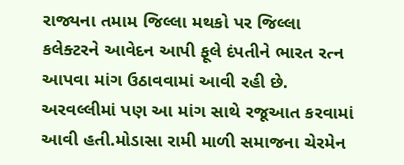રાજ્યના તમામ જિલ્લા મથકો પર જિલ્લા કલેક્ટરને આવેદન આપી ફૂલે દંપતીને ભારત રત્ન આપવા માંગ ઉઠાવવામાં આવી રહી છે. અરવલ્લીમાં પણ આ માંગ સાથે રજૂઆત કરવામાં આવી હતી.મોડાસા રામી માળી સમાજના ચેરમેન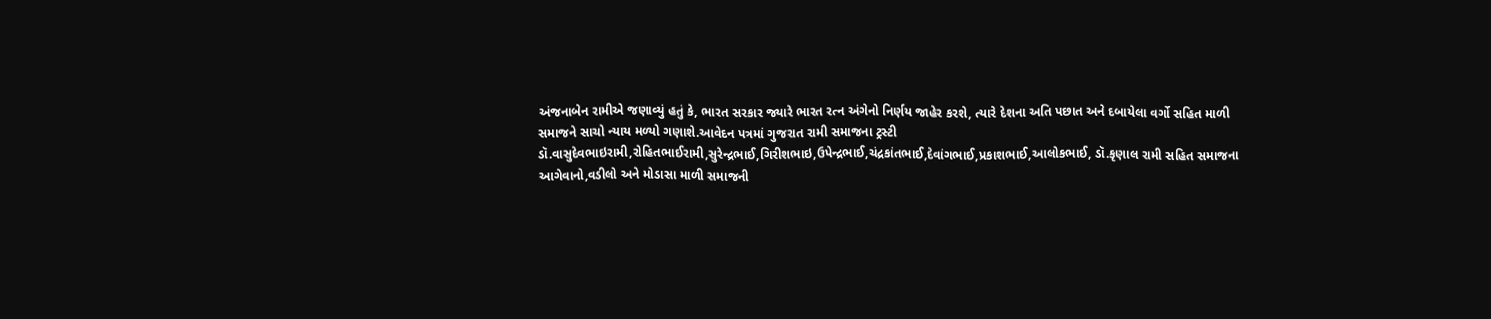અંજનાબેન રામીએ જણાવ્યું હતું કે, ભારત સરકાર જ્યારે ભારત રત્ન અંગેનો નિર્ણય જાહેર કરશે, ત્યારે દેશના અતિ પછાત અને દબાયેલા વર્ગો સહિત માળી સમાજને સાચો ન્યાય મળ્યો ગણાશે.આવેદન પત્રમાં ગુજરાત રામી સમાજના ટ્રસ્ટી ડૉ.વાસુદેવભાઇરામી,રોહિતભાઈરામી,સુરેન્દ્રભાઈ,ગિરીશભાઇ,ઉપેન્દ્રભાઈ,ચંદ્રકાંતભાઈ,દેવાંગભાઈ,પ્રકાશભાઈ,આલોકભાઈ, ડૉ.કૃણાલ રામી સહિત સમાજના આગેવાનો,વડીલો અને મોડાસા માળી સમાજની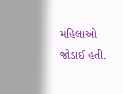મહિલાઓ જોડાઈ હતી.